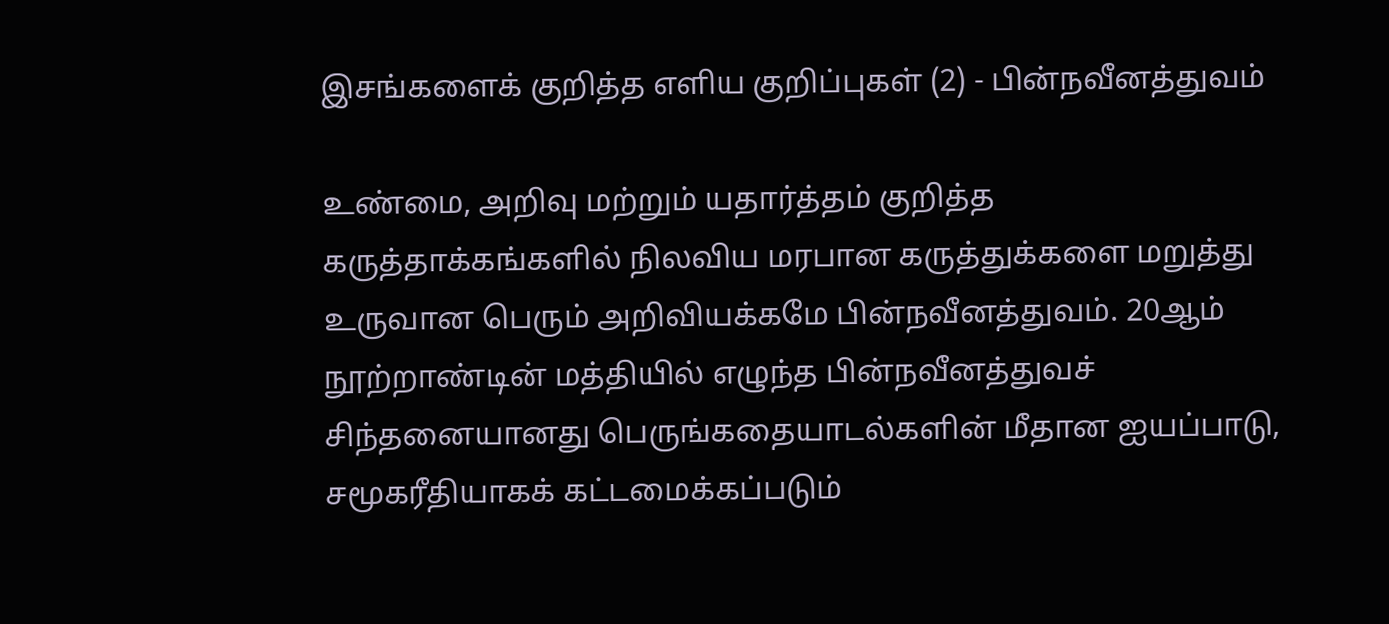இசங்களைக் குறித்த எளிய குறிப்புகள் (2) - பின்நவீனத்துவம்

உண்மை, அறிவு மற்றும் யதார்த்தம் குறித்த கருத்தாக்கங்களில் நிலவிய மரபான கருத்துக்களை மறுத்து உருவான பெரும் அறிவியக்கமே பின்நவீனத்துவம். 20ஆம் நூற்றாண்டின் மத்தியில் எழுந்த பின்நவீனத்துவச் சிந்தனையானது பெருங்கதையாடல்களின் மீதான ஐயப்பாடு, சமூகரீதியாகக் கட்டமைக்கப்படும்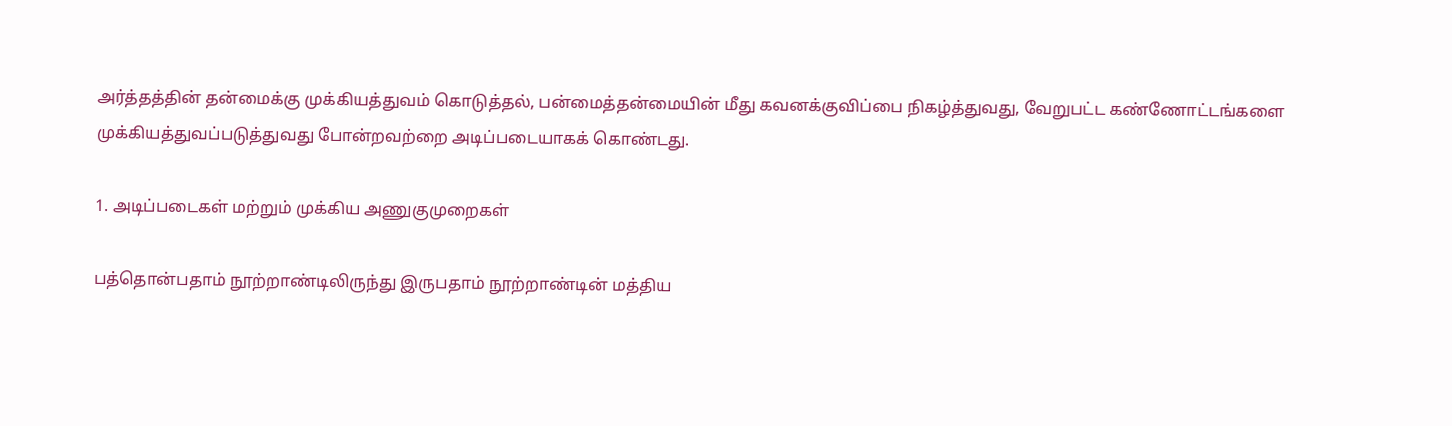அர்த்தத்தின் தன்மைக்கு முக்கியத்துவம் கொடுத்தல், பன்மைத்தன்மையின் மீது கவனக்குவிப்பை நிகழ்த்துவது, வேறுபட்ட கண்ணோட்டங்களை முக்கியத்துவப்படுத்துவது போன்றவற்றை அடிப்படையாகக் கொண்டது.

1. அடிப்படைகள் மற்றும் முக்கிய அணுகுமுறைகள்

பத்தொன்பதாம் நூற்றாண்டிலிருந்து இருபதாம் நூற்றாண்டின் மத்திய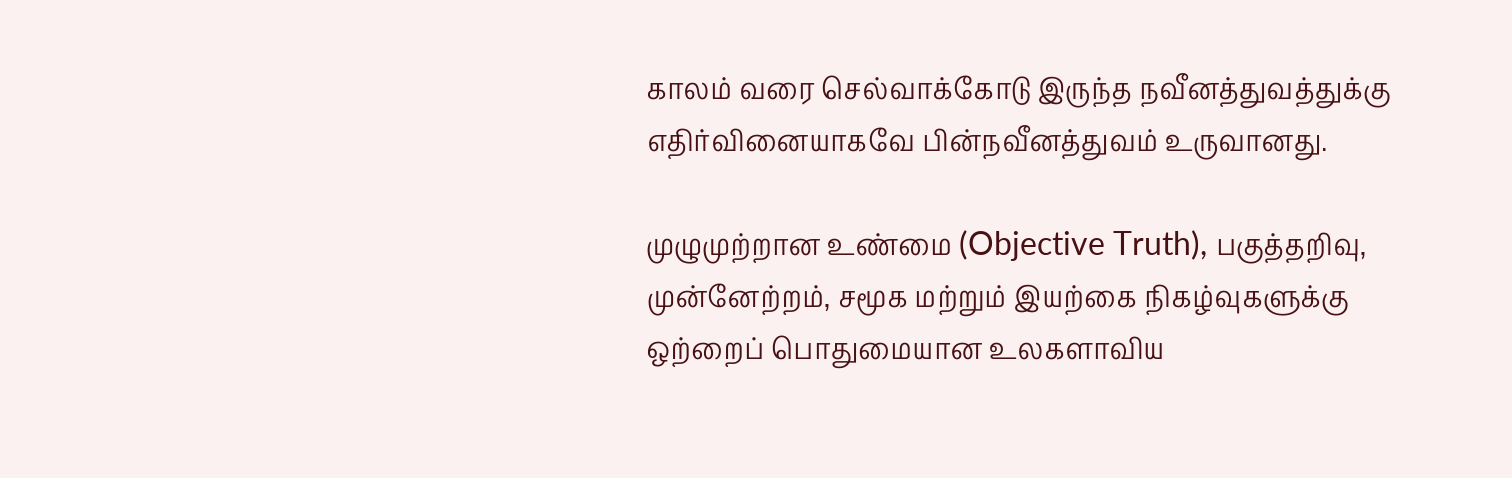காலம் வரை செல்வாக்கோடு இருந்த நவீனத்துவத்துக்கு எதிர்வினையாகவே பின்நவீனத்துவம் உருவானது.

முழுமுற்றான உண்மை (Objective Truth), பகுத்தறிவு, முன்னேற்றம், சமூக மற்றும் இயற்கை நிகழ்வுகளுக்கு ஒற்றைப் பொதுமையான உலகளாவிய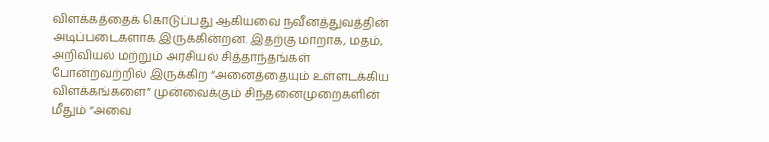விளக்கத்தைக் கொடுப்பது ஆகியவை நவீனத்துவத்தின் அடிப்படைகளாக இருக்கின்றன. இதற்கு மாறாக, மதம், அறிவியல் மற்றும் அரசியல் சித்தாந்தங்கள் போன்றவற்றில் இருக்கிற “அனைத்தையும் உள்ளடக்கிய விளக்கங்களை” முன்வைக்கும் சிந்தனைமுறைகளின் மீதும் “அவை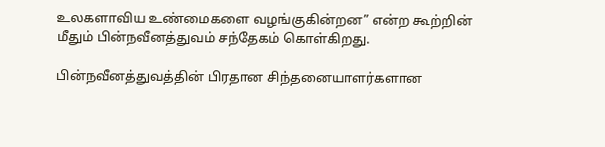உலகளாவிய உண்மைகளை வழங்குகின்றன” என்ற கூற்றின் மீதும் பின்நவீனத்துவம் சந்தேகம் கொள்கிறது.

பின்நவீனத்துவத்தின் பிரதான சிந்தனையாளர்களான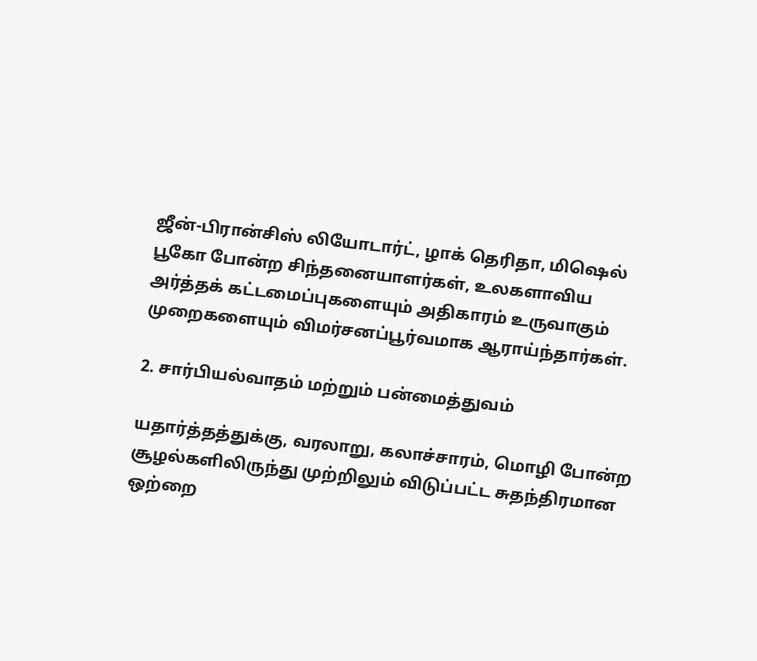ஜீன்-பிரான்சிஸ் லியோடார்ட், ழாக் தெரிதா, மிஷெல் பூகோ போன்ற சிந்தனையாளர்கள், உலகளாவிய அர்த்தக் கட்டமைப்புகளையும் அதிகாரம் உருவாகும் முறைகளையும் விமர்சனப்பூர்வமாக ஆராய்ந்தார்கள்.

2. சார்பியல்வாதம் மற்றும் பன்மைத்துவம்

யதார்த்தத்துக்கு, வரலாறு, கலாச்சாரம், மொழி போன்ற சூழல்களிலிருந்து முற்றிலும் விடுப்பட்ட சுதந்திரமான ஒற்றை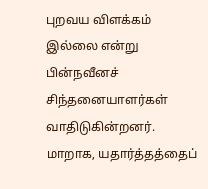புறவய விளக்கம் இல்லை என்று பின்நவீனச் சிந்தனையாளர்கள் வாதிடுகின்றனர். மாறாக, யதார்த்தத்தைப்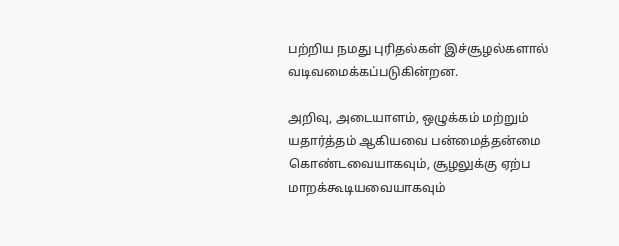பற்றிய நமது புரிதல்கள் இச்சூழல்களால் வடிவமைக்கப்படுகின்றன.

அறிவு, அடையாளம், ஒழுக்கம் மற்றும் யதார்த்தம் ஆகியவை பன்மைத்தன்மை கொண்டவையாகவும், சூழலுக்கு ஏற்ப மாறக்கூடியவையாகவும்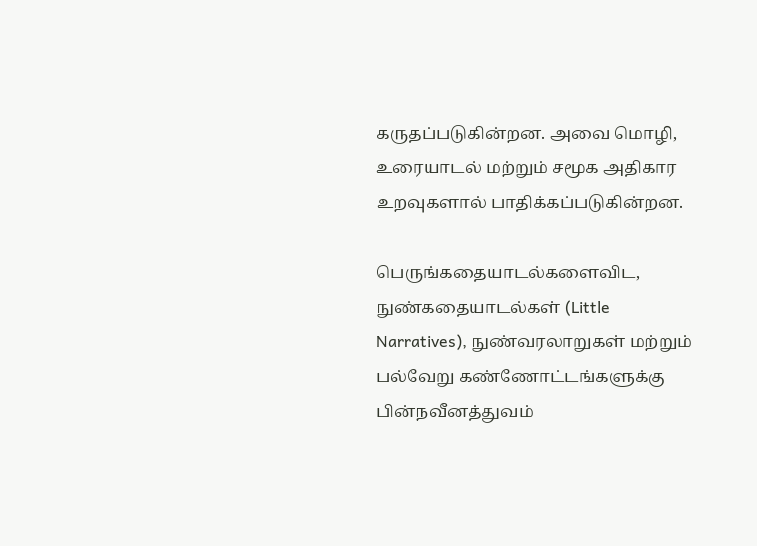கருதப்படுகின்றன. அவை மொழி, உரையாடல் மற்றும் சமூக அதிகார உறவுகளால் பாதிக்கப்படுகின்றன.

பெருங்கதையாடல்களைவிட, நுண்கதையாடல்கள் (Little Narratives), நுண்வரலாறுகள் மற்றும் பல்வேறு கண்ணோட்டங்களுக்கு பின்நவீனத்துவம்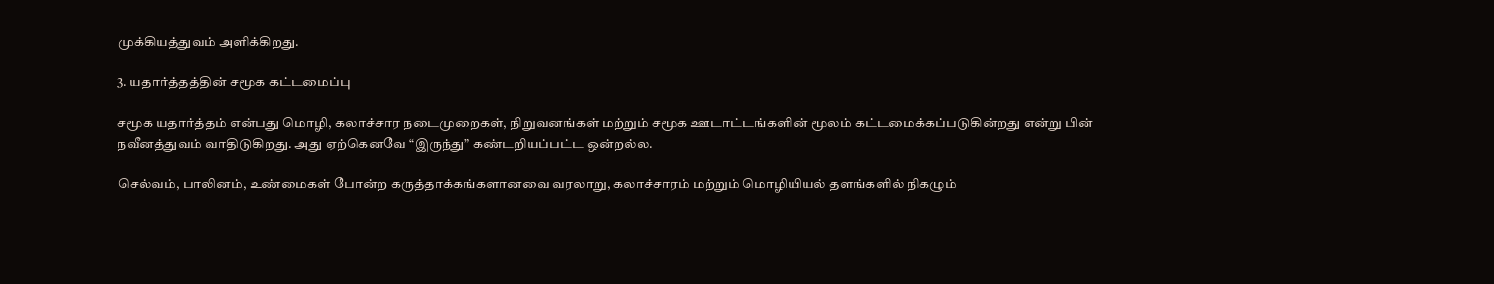முக்கியத்துவம் அளிக்கிறது.

3. யதார்த்தத்தின் சமூக கட்டமைப்பு

சமூக யதார்த்தம் என்பது மொழி, கலாச்சார நடைமுறைகள், நிறுவனங்கள் மற்றும் சமூக ஊடாட்டங்களின் மூலம் கட்டமைக்கப்படுகின்றது என்று பின் நவீனத்துவம் வாதிடுகிறது. அது ஏற்கெனவே “இருந்து” கண்டறியப்பட்ட ஒன்றல்ல.

செல்வம், பாலினம், உண்மைகள் போன்ற கருத்தாக்கங்களானவை வரலாறு, கலாச்சாரம் மற்றும் மொழியியல் தளங்களில் நிகழும்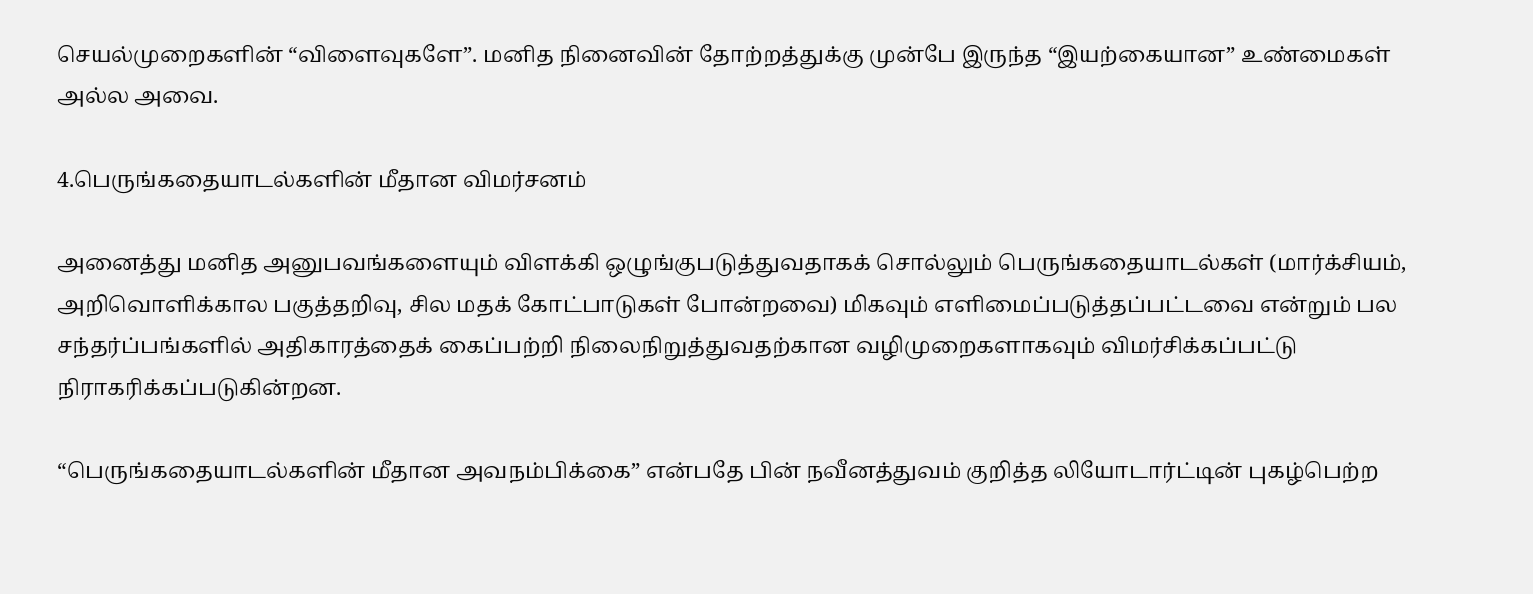செயல்முறைகளின் “விளைவுகளே”. மனித நினைவின் தோற்றத்துக்கு முன்பே இருந்த “இயற்கையான” உண்மைகள் அல்ல அவை.

4.பெருங்கதையாடல்களின் மீதான விமர்சனம்

அனைத்து மனித அனுபவங்களையும் விளக்கி ஒழுங்குபடுத்துவதாகக் சொல்லும் பெருங்கதையாடல்கள் (மார்க்சியம், அறிவொளிக்கால பகுத்தறிவு, சில மதக் கோட்பாடுகள் போன்றவை) மிகவும் எளிமைப்படுத்தப்பட்டவை என்றும் பல சந்தர்ப்பங்களில் அதிகாரத்தைக் கைப்பற்றி நிலைநிறுத்துவதற்கான வழிமுறைகளாகவும் விமர்சிக்கப்பட்டு நிராகரிக்கப்படுகின்றன.

“பெருங்கதையாடல்களின் மீதான அவநம்பிக்கை” என்பதே பின் நவீனத்துவம் குறித்த லியோடார்ட்டின் புகழ்பெற்ற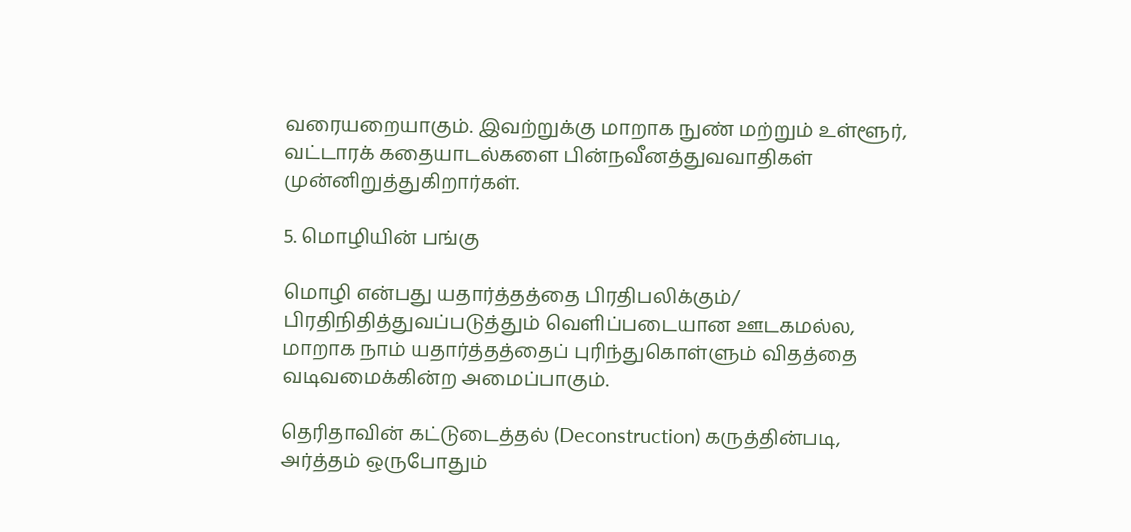வரையறையாகும். இவற்றுக்கு மாறாக நுண் மற்றும் உள்ளூர், வட்டாரக் கதையாடல்களை பின்நவீனத்துவவாதிகள் முன்னிறுத்துகிறார்கள்.

5. மொழியின் பங்கு

மொழி என்பது யதார்த்தத்தை பிரதிபலிக்கும்/ பிரதிநிதித்துவப்படுத்தும் வெளிப்படையான ஊடகமல்ல, மாறாக நாம் யதார்த்தத்தைப் புரிந்துகொள்ளும் விதத்தை வடிவமைக்கின்ற அமைப்பாகும்.

தெரிதாவின் கட்டுடைத்தல் (Deconstruction) கருத்தின்படி, அர்த்தம் ஒருபோதும்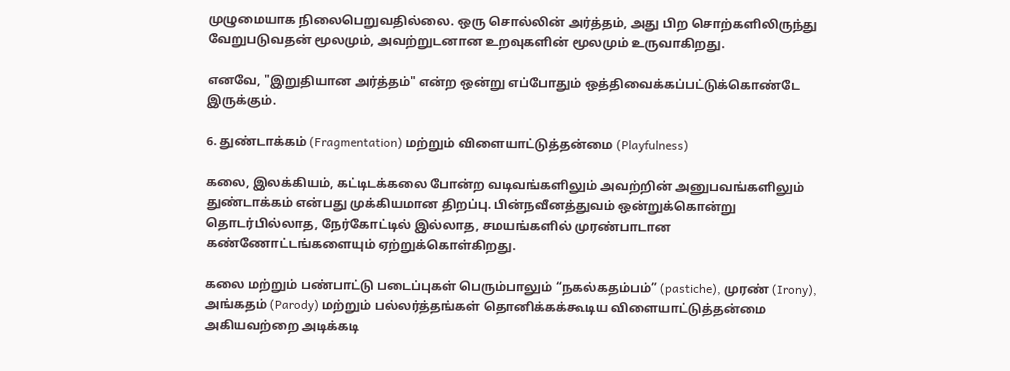முழுமையாக நிலைபெறுவதில்லை. ஒரு சொல்லின் அர்த்தம், அது பிற சொற்களிலிருந்து வேறுபடுவதன் மூலமும், அவற்றுடனான உறவுகளின் மூலமும் உருவாகிறது.

எனவே, "இறுதியான அர்த்தம்" என்ற ஒன்று எப்போதும் ஒத்திவைக்கப்பட்டுக்கொண்டே இருக்கும்.

6. துண்டாக்கம் (Fragmentation) மற்றும் விளையாட்டுத்தன்மை (Playfulness)

கலை, இலக்கியம், கட்டிடக்கலை போன்ற வடிவங்களிலும் அவற்றின் அனுபவங்களிலும் துண்டாக்கம் என்பது முக்கியமான திறப்பு. பின்நவீனத்துவம் ஒன்றுக்கொன்று தொடர்பில்லாத, நேர்கோட்டில் இல்லாத, சமயங்களில் முரண்பாடான கண்ணோட்டங்களையும் ஏற்றுக்கொள்கிறது.

கலை மற்றும் பண்பாட்டு படைப்புகள் பெரும்பாலும் “நகல்கதம்பம்” (pastiche), முரண் (Irony), அங்கதம் (Parody) மற்றும் பல்லர்த்தங்கள் தொனிக்கக்கூடிய விளையாட்டுத்தன்மை அகியவற்றை அடிக்கடி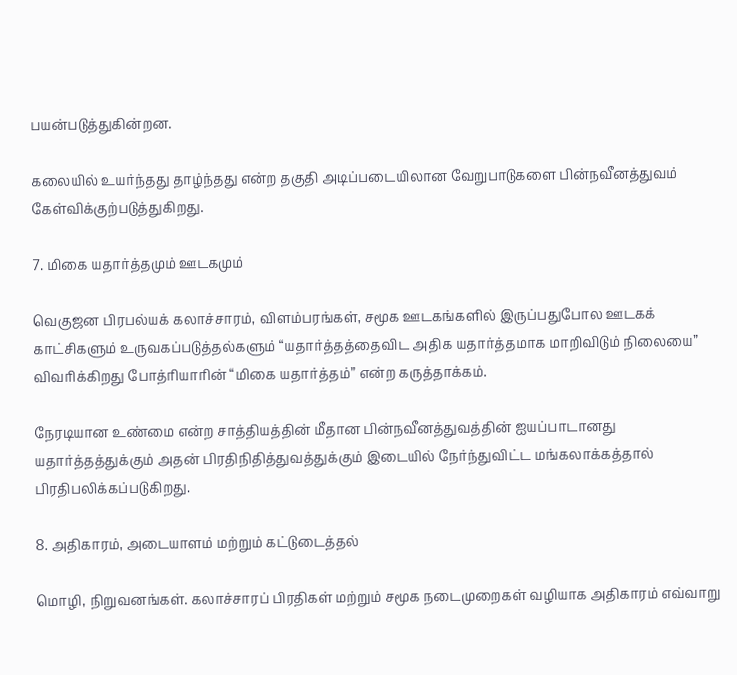பயன்படுத்துகின்றன.

கலையில் உயர்ந்தது தாழ்ந்தது என்ற தகுதி அடிப்படையிலான வேறுபாடுகளை பின்நவீனத்துவம் கேள்விக்குற்படுத்துகிறது.

7. மிகை யதார்த்தமும் ஊடகமும்

வெகுஜன பிரபல்யக் கலாச்சாரம், விளம்பரங்கள், சமூக ஊடகங்களில் இருப்பதுபோல ஊடகக் காட்சிகளும் உருவகப்படுத்தல்களும் “யதார்த்தத்தைவிட அதிக யதார்த்தமாக மாறிவிடும் நிலையை” விவரிக்கிறது போத்ரியாரின் “மிகை யதார்த்தம்” என்ற கருத்தாக்கம்.

நேரடியான உண்மை என்ற சாத்தியத்தின் மீதான பின்நவீனத்துவத்தின் ஐயப்பாடானது யதார்த்தத்துக்கும் அதன் பிரதிநிதித்துவத்துக்கும் இடையில் நேர்ந்துவிட்ட மங்கலாக்கத்தால் பிரதிபலிக்கப்படுகிறது.

8. அதிகாரம், அடையாளம் மற்றும் கட்டுடைத்தல்

மொழி, நிறுவனங்கள். கலாச்சாரப் பிரதிகள் மற்றும் சமூக நடைமுறைகள் வழியாக அதிகாரம் எவ்வாறு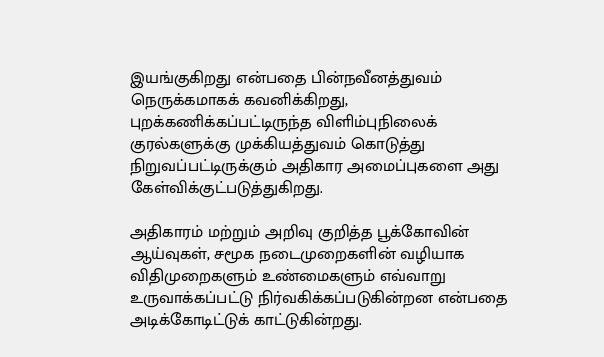இயங்குகிறது என்பதை பின்நவீனத்துவம் நெருக்கமாகக் கவனிக்கிறது, புறக்கணிக்கப்பட்டிருந்த விளிம்புநிலைக் குரல்களுக்கு முக்கியத்துவம் கொடுத்து நிறுவப்பட்டிருக்கும் அதிகார அமைப்புகளை அது கேள்விக்குட்படுத்துகிறது.

அதிகாரம் மற்றும் அறிவு குறித்த பூக்கோவின் ஆய்வுகள், சமூக நடைமுறைகளின் வழியாக விதிமுறைகளும் உண்மைகளும் எவ்வாறு உருவாக்கப்பட்டு நிர்வகிக்கப்படுகின்றன என்பதை அடிக்கோடிட்டுக் காட்டுகின்றது.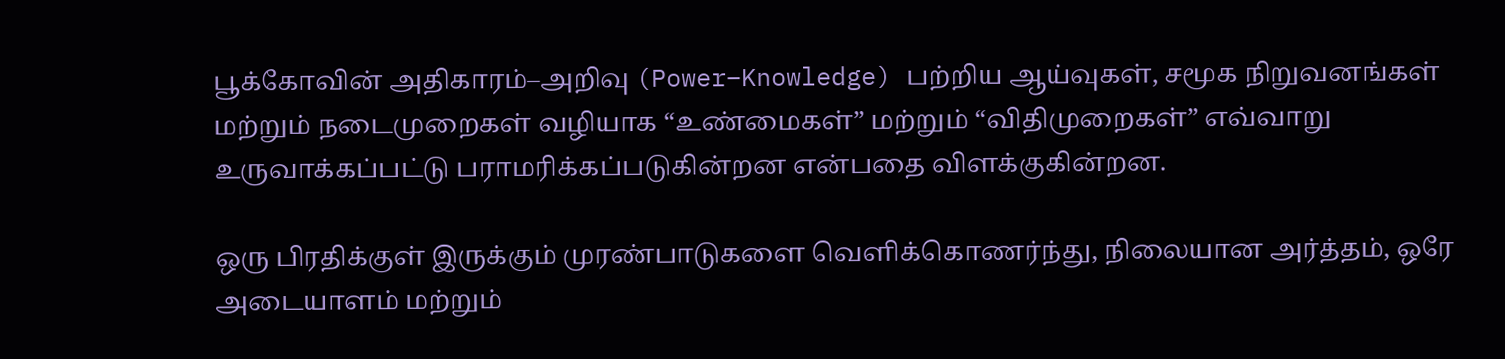பூக்கோவின் அதிகாரம்–அறிவு (Power–Knowledge) பற்றிய ஆய்வுகள், சமூக நிறுவனங்கள் மற்றும் நடைமுறைகள் வழியாக “உண்மைகள்” மற்றும் “விதிமுறைகள்” எவ்வாறு உருவாக்கப்பட்டு பராமரிக்கப்படுகின்றன என்பதை விளக்குகின்றன.

ஒரு பிரதிக்குள் இருக்கும் முரண்பாடுகளை வெளிக்கொணர்ந்து, நிலையான அர்த்தம், ஒரே அடையாளம் மற்றும்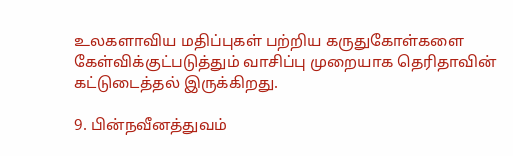உலகளாவிய மதிப்புகள் பற்றிய கருதுகோள்களை கேள்விக்குட்படுத்தும் வாசிப்பு முறையாக தெரிதாவின் கட்டுடைத்தல் இருக்கிறது.

9. பின்நவீனத்துவம்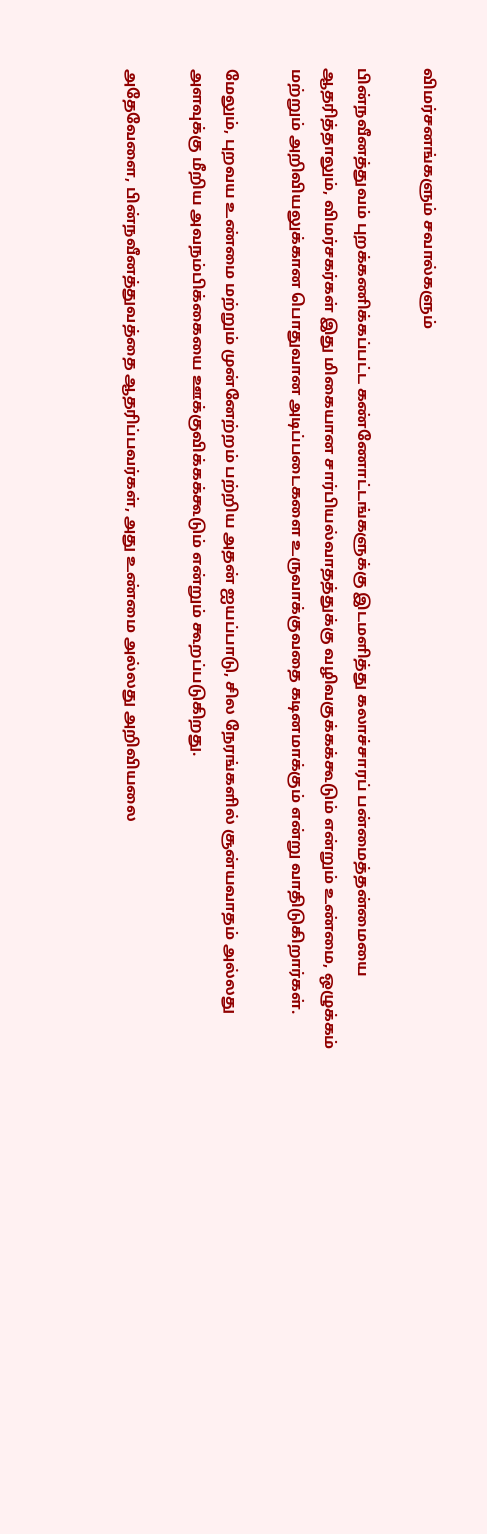விமர்சனங்களும் சவால்களும்

பின்நவீனத்துவம் புறக்கணிக்கப்பட்ட கண்ணோட்டங்களுக்கு இடமளித்து கலாச்சாரப் பன்மைத்தன்மையை ஆதரித்தாலும், விமர்சகர்கள் இது மிகையான சார்பியல்வாதத்துக்கு வழிவகுக்கக்கூடும் என்றும் உண்மை, ஒழுக்கம் மற்றும் அறிவியலுக்கான பொதுவான அடிப்படைகளை உருவாக்குவதை கடினமாக்கும் என்று வாதிடுகிறார்கள்.

மேலும், புறவய உண்மை மற்றும் முன்னேற்றம் பற்றிய அதன் ஐயப்பாடு, சில நேரங்களில் சூன்யவாதம் அல்லது அளவுக்கு மீறிய அவநம்பிக்கையை ஊக்குவிக்கக்கூடும் என்றும் கூறப்படுகிறது.

அதேவேளை, பின்நவீனத்துவத்தை ஆதரிப்பவர்கள், அது உண்மை அல்லது அறிவியலை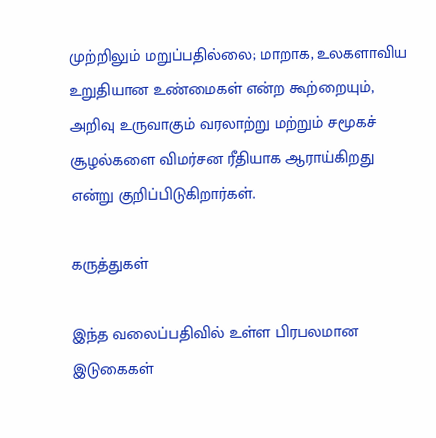முற்றிலும் மறுப்பதில்லை; மாறாக, உலகளாவிய உறுதியான உண்மைகள் என்ற கூற்றையும், அறிவு உருவாகும் வரலாற்று மற்றும் சமூகச் சூழல்களை விமர்சன ரீதியாக ஆராய்கிறது என்று குறிப்பிடுகிறார்கள்.

கருத்துகள்

இந்த வலைப்பதிவில் உள்ள பிரபலமான இடுகைகள்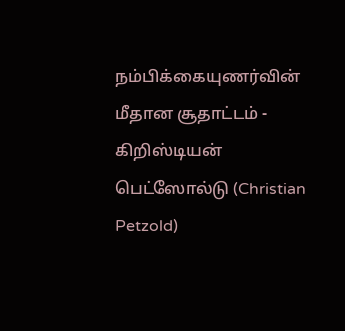நம்பிக்கையுணர்வின் மீதான சூதாட்டம் - கிறிஸ்டியன் பெட்ஸோல்டு (Christian Petzold)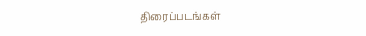திரைப்படங்கள்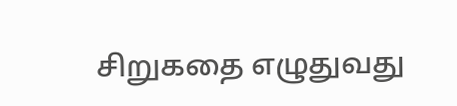சிறுகதை எழுதுவது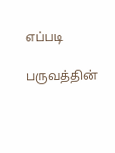எப்படி

பருவத்தின்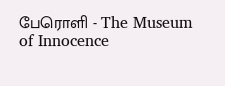பேரொளி - The Museum of Innocence